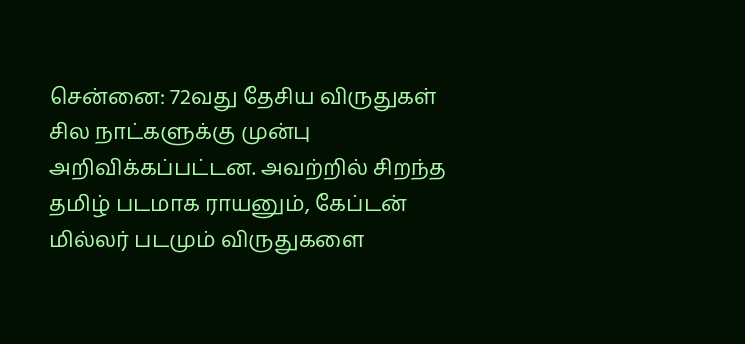சென்னை: 72வது தேசிய விருதுகள் சில நாட்களுக்கு முன்பு அறிவிக்கப்பட்டன. அவற்றில் சிறந்த தமிழ் படமாக ராயனும், கேப்டன் மில்லர் படமும் விருதுகளை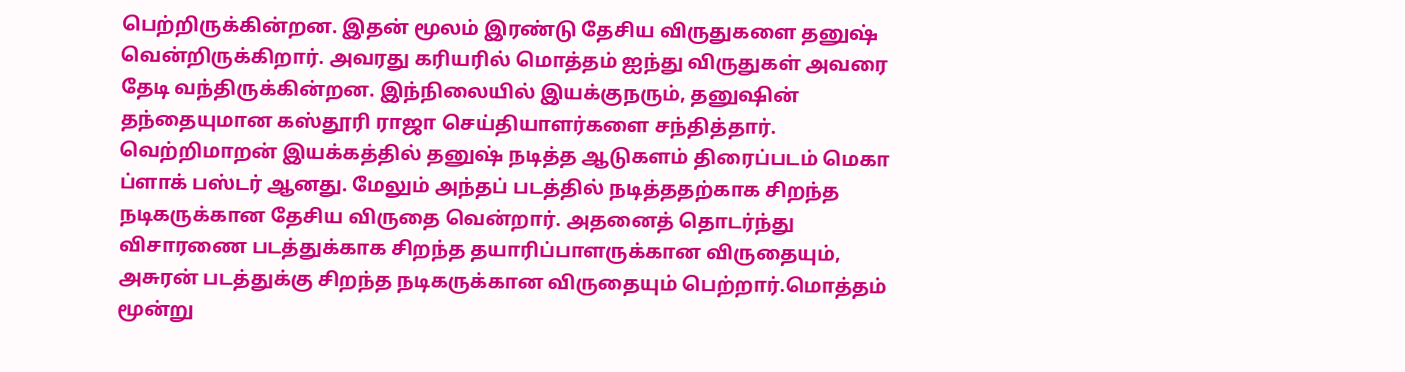பெற்றிருக்கின்றன. இதன் மூலம் இரண்டு தேசிய விருதுகளை தனுஷ் வென்றிருக்கிறார். அவரது கரியரில் மொத்தம் ஐந்து விருதுகள் அவரை தேடி வந்திருக்கின்றன. இந்நிலையில் இயக்குநரும், தனுஷின் தந்தையுமான கஸ்தூரி ராஜா செய்தியாளர்களை சந்தித்தார்.
வெற்றிமாறன் இயக்கத்தில் தனுஷ் நடித்த ஆடுகளம் திரைப்படம் மெகா ப்ளாக் பஸ்டர் ஆனது. மேலும் அந்தப் படத்தில் நடித்ததற்காக சிறந்த நடிகருக்கான தேசிய விருதை வென்றார். அதனைத் தொடர்ந்து விசாரணை படத்துக்காக சிறந்த தயாரிப்பாளருக்கான விருதையும், அசுரன் படத்துக்கு சிறந்த நடிகருக்கான விருதையும் பெற்றார்.மொத்தம் மூன்று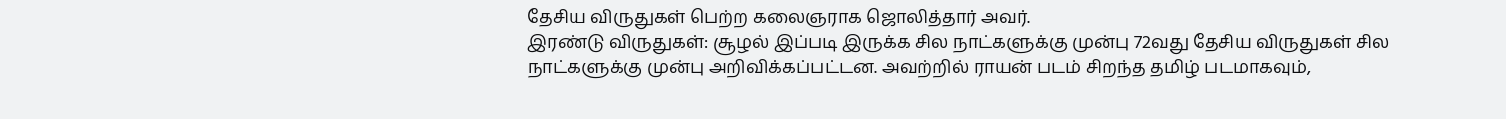தேசிய விருதுகள் பெற்ற கலைஞராக ஜொலித்தார் அவர்.
இரண்டு விருதுகள்: சூழல் இப்படி இருக்க சில நாட்களுக்கு முன்பு 72வது தேசிய விருதுகள் சில நாட்களுக்கு முன்பு அறிவிக்கப்பட்டன. அவற்றில் ராயன் படம் சிறந்த தமிழ் படமாகவும்,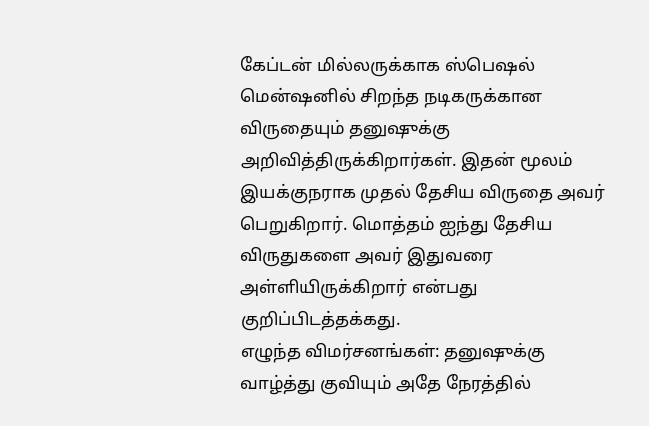கேப்டன் மில்லருக்காக ஸ்பெஷல் மென்ஷனில் சிறந்த நடிகருக்கான விருதையும் தனுஷுக்கு அறிவித்திருக்கிறார்கள். இதன் மூலம் இயக்குநராக முதல் தேசிய விருதை அவர் பெறுகிறார். மொத்தம் ஐந்து தேசிய விருதுகளை அவர் இதுவரை அள்ளியிருக்கிறார் என்பது குறிப்பிடத்தக்கது.
எழுந்த விமர்சனங்கள்: தனுஷுக்கு வாழ்த்து குவியும் அதே நேரத்தில்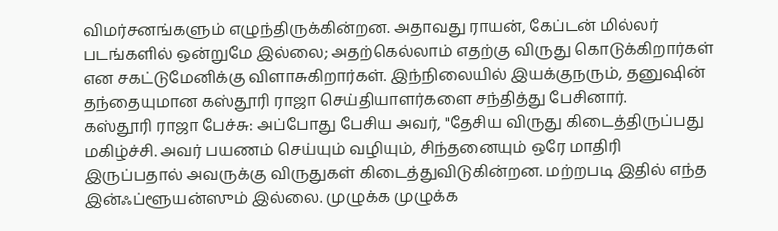விமர்சனங்களும் எழுந்திருக்கின்றன. அதாவது ராயன், கேப்டன் மில்லர் படங்களில் ஒன்றுமே இல்லை; அதற்கெல்லாம் எதற்கு விருது கொடுக்கிறார்கள் என சகட்டுமேனிக்கு விளாசுகிறார்கள். இந்நிலையில் இயக்குநரும், தனுஷின் தந்தையுமான கஸ்தூரி ராஜா செய்தியாளர்களை சந்தித்து பேசினார்.
கஸ்தூரி ராஜா பேச்சு: அப்போது பேசிய அவர், "தேசிய விருது கிடைத்திருப்பது மகிழ்ச்சி. அவர் பயணம் செய்யும் வழியும், சிந்தனையும் ஒரே மாதிரி இருப்பதால் அவருக்கு விருதுகள் கிடைத்துவிடுகின்றன. மற்றபடி இதில் எந்த இன்ஃப்ளூயன்ஸும் இல்லை. முழுக்க முழுக்க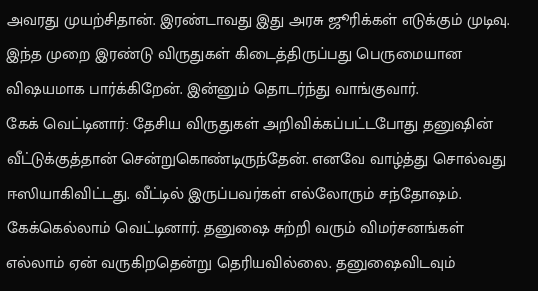அவரது முயற்சிதான். இரண்டாவது இது அரசு ஜூரிக்கள் எடுக்கும் முடிவு. இந்த முறை இரண்டு விருதுகள் கிடைத்திருப்பது பெருமையான விஷயமாக பார்க்கிறேன். இன்னும் தொடர்ந்து வாங்குவார்.
கேக் வெட்டினார்: தேசிய விருதுகள் அறிவிக்கப்பட்டபோது தனுஷின் வீட்டுக்குத்தான் சென்றுகொண்டிருந்தேன். எனவே வாழ்த்து சொல்வது ஈஸியாகிவிட்டது. வீட்டில் இருப்பவர்கள் எல்லோரும் சந்தோஷம். கேக்கெல்லாம் வெட்டினார். தனுஷை சுற்றி வரும் விமர்சனங்கள் எல்லாம் ஏன் வருகிறதென்று தெரியவில்லை. தனுஷைவிடவும்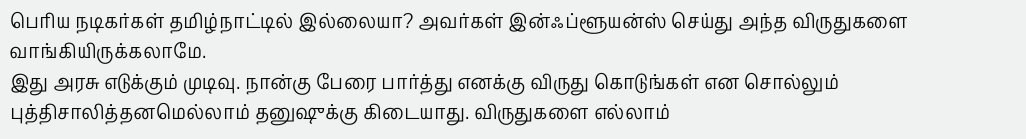பெரிய நடிகர்கள் தமிழ்நாட்டில் இல்லையா? அவர்கள் இன்ஃப்ளூயன்ஸ் செய்து அந்த விருதுகளை வாங்கியிருக்கலாமே.
இது அரசு எடுக்கும் முடிவு. நான்கு பேரை பார்த்து எனக்கு விருது கொடுங்கள் என சொல்லும் புத்திசாலித்தனமெல்லாம் தனுஷுக்கு கிடையாது. விருதுகளை எல்லாம்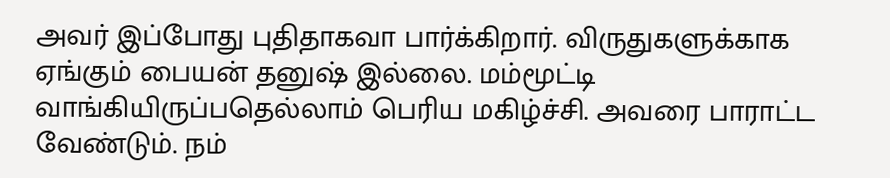அவர் இப்போது புதிதாகவா பார்க்கிறார். விருதுகளுக்காக ஏங்கும் பையன் தனுஷ் இல்லை. மம்மூட்டி வாங்கியிருப்பதெல்லாம் பெரிய மகிழ்ச்சி. அவரை பாராட்ட வேண்டும். நம்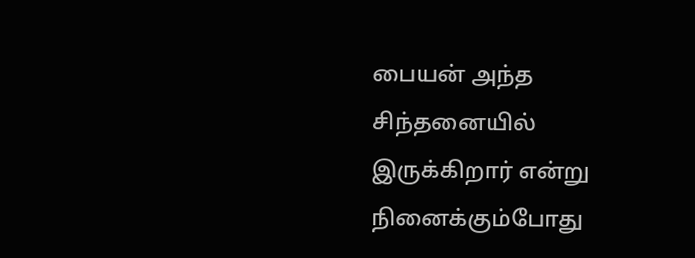பையன் அந்த சிந்தனையில் இருக்கிறார் என்று நினைக்கும்போது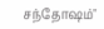சந்தோஷம்"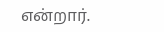என்றார்.